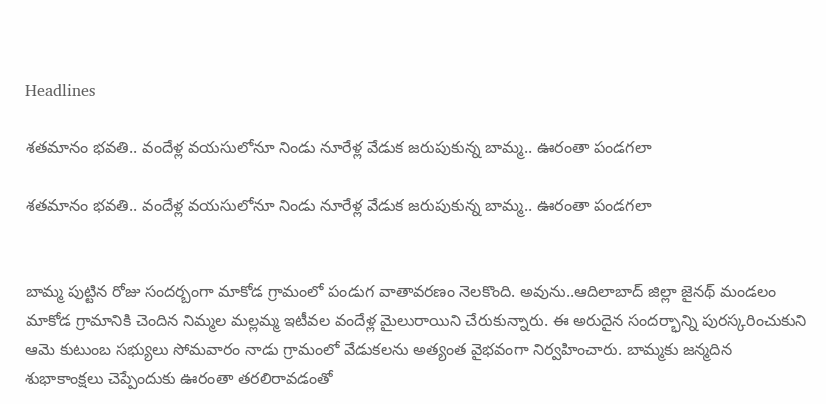Headlines

శతమానం భవతి.. వందేళ్ల వయసులోనూ నిండు నూరేళ్ల వేడుక జరుపుకున్న బామ్మ.. ఊరంతా పండగలా

శతమానం భవతి.. వందేళ్ల వయసులోనూ నిండు నూరేళ్ల వేడుక జరుపుకున్న బామ్మ.. ఊరంతా పండగలా


బామ్మ పుట్టిన రోజు సందర్బంగా మాకోడ గ్రామంలో పండుగ వాతావరణం నెలకొంది. అవును..ఆదిలాబాద్ జిల్లా జైనథ్ మండలం మాకోడ గ్రామానికి చెందిన నిమ్మల మల్లమ్మ ఇటీవల వందేళ్ల మైలురాయిని చేరుకున్నారు. ఈ అరుదైన సందర్భాన్ని పురస్కరించుకుని ఆమె కుటుంబ సభ్యులు సోమవారం నాడు గ్రామంలో వేడుకలను అత్యంత వైభవంగా నిర్వహించారు. బామ్మకు జన్మదిన శుభాకాంక్షలు చెప్పేందుకు ఊరంతా తరలిరావడంతో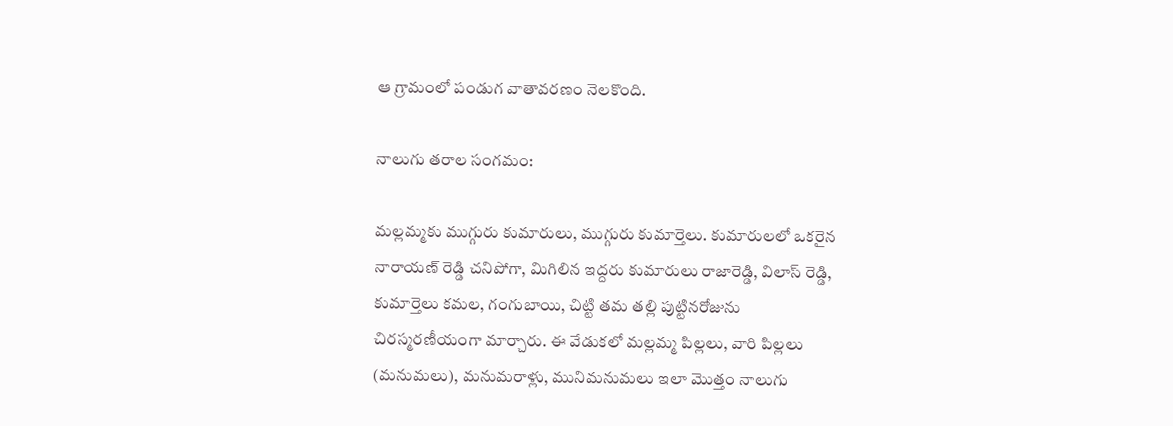ఆ గ్రామంలో పండుగ వాతావరణం నెలకొంది.

నాలుగు తరాల సంగమం:

మల్లమ్మకు ముగ్గురు కుమారులు, ముగ్గురు కుమార్తెలు. కుమారులలో ఒకరైన నారాయణ్ రెడ్డి చనిపోగా, మిగిలిన ఇద్దరు కుమారులు రాజారెడ్డి, విలాస్ రెడ్డి, కుమార్తెలు కమల, గంగుబాయి, చిట్టి తమ తల్లి పుట్టినరోజును చిరస్మరణీయంగా మార్చారు. ఈ వేడుకలో మల్లమ్మ పిల్లలు, వారి పిల్లలు (మనుమలు), మనుమరాళ్లు, మునిమనుమలు ఇలా మొత్తం నాలుగు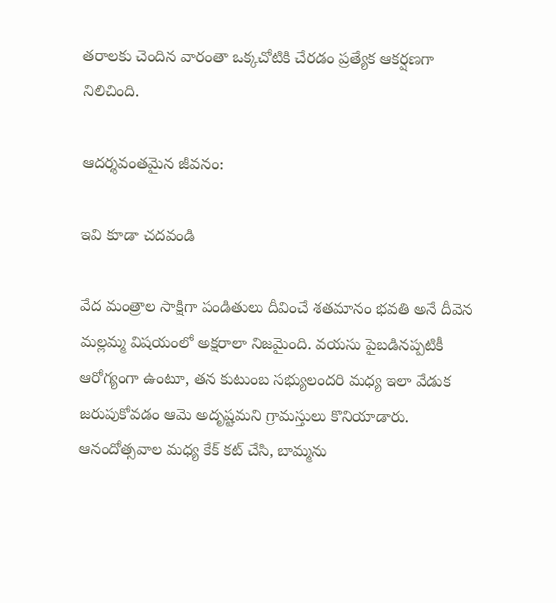తరాలకు చెందిన వారంతా ఒక్కచోటికి చేరడం ప్రత్యేక ఆకర్షణగా నిలిచింది.

ఆదర్శవంతమైన జీవనం:

ఇవి కూడా చదవండి

వేద మంత్రాల సాక్షిగా పండితులు దీవించే శతమానం భవతి అనే దీవెన మల్లమ్మ విషయంలో అక్షరాలా నిజమైంది. వయసు పైబడినప్పటికీ ఆరోగ్యంగా ఉంటూ, తన కుటుంబ సభ్యులందరి మధ్య ఇలా వేడుక జరుపుకోవడం ఆమె అదృష్టమని గ్రామస్తులు కొనియాడారు. ఆనందోత్సవాల మధ్య కేక్ కట్ చేసి, బామ్మను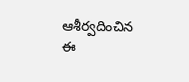ఆశీర్వదించిన ఈ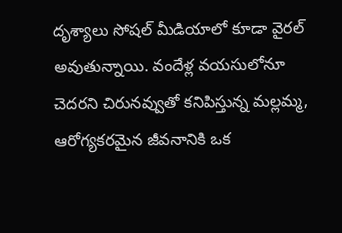దృశ్యాలు సోషల్ మీడియాలో కూడా వైరల్ అవుతున్నాయి. వందేళ్ల వయసులోనూ చెదరని చిరునవ్వుతో కనిపిస్తున్న మల్లమ్మ, ఆరోగ్యకరమైన జీవనానికి ఒక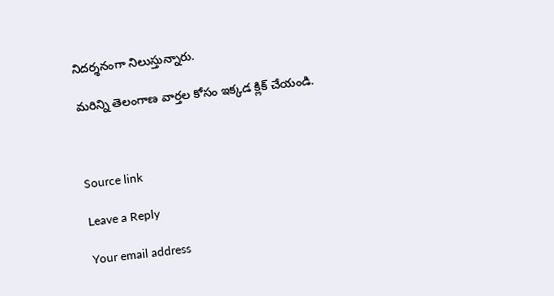నిదర్శనంగా నిలుస్తున్నారు.

మరిన్ని తెలంగాణ వార్తల కోసం ఇక్కడ క్లిక్ చేయండి.



Source link

Leave a Reply

Your email address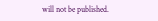will not be published.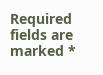Required fields are marked *